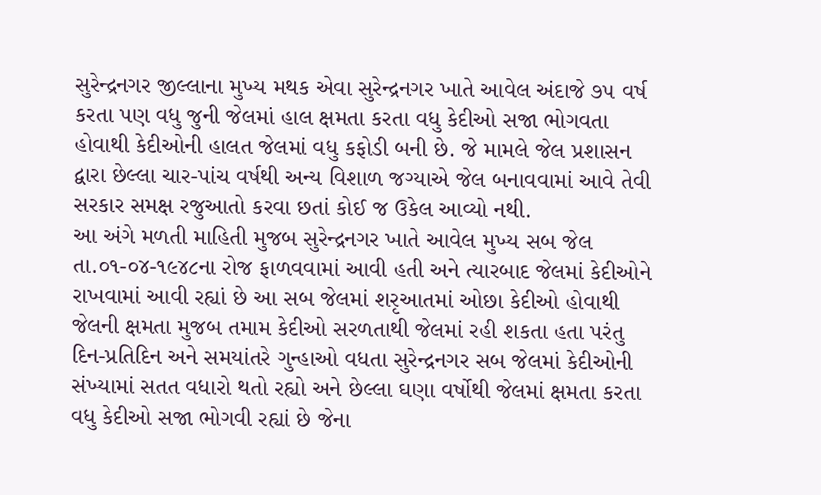સુરેન્દ્રનગર જીલ્લાના મુખ્ય મથક એવા સુરેન્દ્રનગર ખાતે આવેલ અંદાજે ૭૫ વર્ષ કરતા પણ વધુ જુની જેલમાં હાલ ક્ષમતા કરતા વધુ કેદીઓ સજા ભોગવતા હોવાથી કેદીઓની હાલત જેલમાં વધુ કફોડી બની છે. જે મામલે જેલ પ્રશાસન દ્વારા છેલ્લા ચાર-પાંચ વર્ષથી અન્ય વિશાળ જગ્યાએ જેલ બનાવવામાં આવે તેવી સરકાર સમક્ષ રજુઆતો કરવા છતાં કોઈ જ ઉકેલ આવ્યો નથી.
આ અંગે મળતી માહિતી મુજબ સુરેન્દ્રનગર ખાતે આવેલ મુખ્ય સબ જેલ તા.૦૧-૦૪-૧૯૪૮ના રોજ ફાળવવામાં આવી હતી અને ત્યારબાદ જેલમાં કેદીઓને રાખવામાં આવી રહ્યાં છે આ સબ જેલમાં શરૃઆતમાં ઓછા કેદીઓ હોવાથી જેલની ક્ષમતા મુજબ તમામ કેદીઓ સરળતાથી જેલમાં રહી શકતા હતા પરંતુ દિન-પ્રતિદિન અને સમયાંતરે ગુન્હાઓ વધતા સુરેન્દ્રનગર સબ જેલમાં કેદીઓની સંખ્યામાં સતત વધારો થતો રહ્યો અને છેલ્લા ઘણા વર્ષોથી જેલમાં ક્ષમતા કરતા વધુ કેદીઓ સજા ભોગવી રહ્યાં છે જેના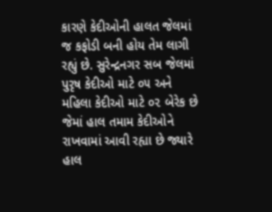કારણે કેદીઓની હાલત જેલમાં જ કફોડી બની હોય તેમ લાગી રહ્યું છે. સુરેન્દ્રનગર સબ જેલમાં પુરૃષ કેદીઓ માટે ૦૫ અને મહિલા કેદીઓ માટે ૦૨ બેરેક છે જેમાં હાલ તમામ કેદીઓને રાખવામાં આવી રહ્યા છે જ્યારે હાલ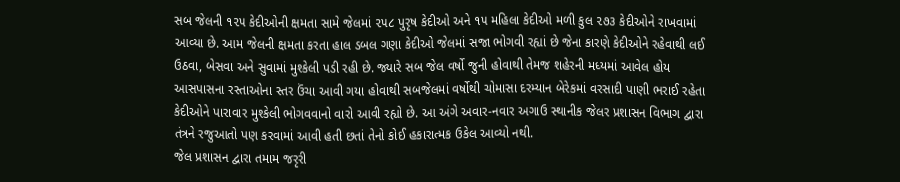સબ જેલની ૧૨૫ કેદીઓની ક્ષમતા સામે જેલમાં ૨૫૮ પુરૃષ કેદીઓ અને ૧૫ મહિલા કેદીઓ મળી કુલ ૨૭૩ કેદીઓને રાખવામાં આવ્યા છે. આમ જેલની ક્ષમતા કરતા હાલ ડબલ ગણા કેદીઓ જેલમાં સજા ભોગવી રહ્યાં છે જેના કારણે કેદીઓને રહેવાથી લઈ ઉઠવા, બેસવા અને સુવામાં મુશ્કેલી પડી રહી છે. જ્યારે સબ જેલ વર્ષો જુની હોવાથી તેમજ શહેરની મધ્યમાં આવેલ હોય આસપાસના રસ્તાઓના સ્તર ઉંચા આવી ગયા હોવાથી સબજેલમાં વર્ષોથી ચોમાસા દરમ્યાન બેરેકમાં વરસાદી પાણી ભરાઈ રહેતા કેદીઓને પારાવાર મુશ્કેલી ભોગવવાનો વારો આવી રહ્યો છે. આ અંગે અવાર-નવાર અગાઉ સ્થાનીક જેલર પ્રશાસન વિભાગ દ્વારા તંત્રને રજુઆતો પણ કરવામાં આવી હતી છતાં તેનો કોઈ હકારાત્મક ઉકેલ આવ્યો નથી.
જેલ પ્રશાસન દ્વારા તમામ જરૃરી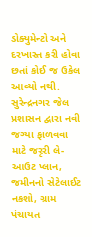ડોક્યુમેન્ટો અને દરખાસ્ત કરી હોવા છતાં કોઈ જ ઉકેલ આવ્યો નથી.
સુરેન્દ્રનગર જેલ પ્રશાસન દ્વારા નવી જગ્યા ફાળવવા માટે જરૃરી લે-આઉટ પ્લાન, જમીનનો સેટેલાઈટ નકશો, ગ્રામ પંચાયત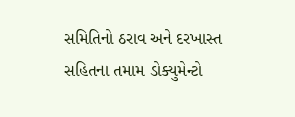સમિતિનો ઠરાવ અને દરખાસ્ત સહિતના તમામ ડોક્યુમેન્ટો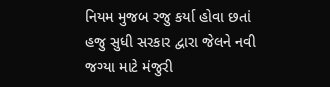નિયમ મુજબ રજુ કર્યા હોવા છતાં હજુ સુધી સરકાર દ્વારા જેલને નવી જગ્યા માટે મંજુરી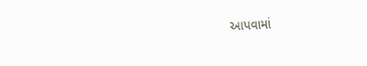આપવામાં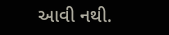આવી નથી.